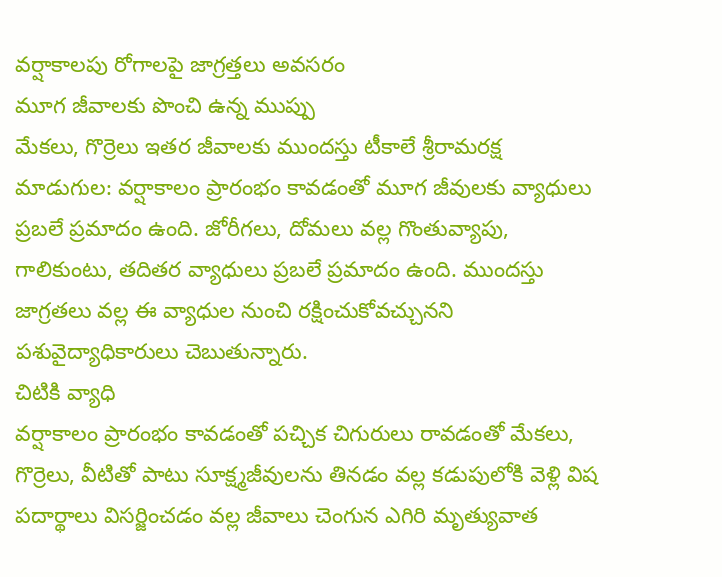వర్షాకాలపు రోగాలపై జాగ్రత్తలు అవసరం
మూగ జీవాలకు పొంచి ఉన్న ముప్పు
మేకలు, గొర్రెలు ఇతర జీవాలకు ముందస్తు టీకాలే శ్రీరామరక్ష
మాడుగుల: వర్షాకాలం ప్రారంభం కావడంతో మూగ జీవులకు వ్యాధులు ప్రబలే ప్రమాదం ఉంది. జోరీగలు, దోమలు వల్ల గొంతువ్యాపు, గాలికుంటు, తదితర వ్యాధులు ప్రబలే ప్రమాదం ఉంది. ముందస్తు జాగ్రతలు వల్ల ఈ వ్యాధుల నుంచి రక్షించుకోవచ్చునని పశువైద్యాధికారులు చెబుతున్నారు.
చిటికి వ్యాధి
వర్షాకాలం ప్రారంభం కావడంతో పచ్చిక చిగురులు రావడంతో మేకలు, గొర్రెలు, వీటితో పాటు సూక్ష్మజీవులను తినడం వల్ల కడుపులోకి వెళ్లి విష పదార్థాలు విసర్జించడం వల్ల జీవాలు చెంగున ఎగిరి మృత్యువాత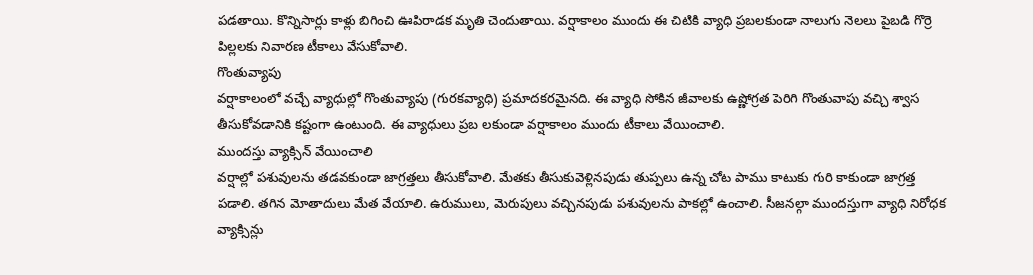పడతాయి. కొన్నిసార్లు కాళ్లు బిగించి ఊపిరాడక మృతి చెందుతాయి. వర్షాకాలం ముందు ఈ చిటికి వ్యాధి ప్రబలకుండా నాలుగు నెలలు పైబడి గొర్రె పిల్లలకు నివారణ టీకాలు వేసుకోవాలి.
గొంతువ్యాపు
వర్షాకాలంలో వచ్చే వ్యాధుల్లో గొంతువ్యాపు (గురకవ్యాధి) ప్రమాదకరమైనది. ఈ వ్యాధి సోకిన జీవాలకు ఉష్ణోగ్రత పెరిగి గొంతువాపు వచ్చి శ్వాస తీసుకోవడానికి కష్టంగా ఉంటుంది. ఈ వ్యాధులు ప్రబ లకుండా వర్షాకాలం ముందు టీకాలు వేయించాలి.
ముందస్తు వ్యాక్సిన్ వేయించాలి
వర్షాల్లో పశువులను తడవకుండా జాగ్రత్తలు తీసుకోవాలి. మేతకు తీసుకువెళ్లినపుడు తుప్పలు ఉన్న చోట పాము కాటుకు గురి కాకుండా జాగ్రత్త పడాలి. తగిన మోతాదులు మేత వేయాలి. ఉరుములు, మెరుపులు వచ్చినపుడు పశువులను పాకల్లో ఉంచాలి. సీజనల్గా ముందస్తుగా వ్యాధి నిరోధక వ్యాక్సిన్లు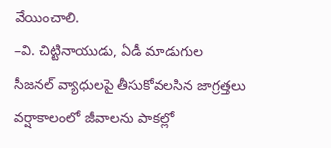వేయించాలి.
–వి. చిట్టినాయుడు, ఏడీ మాడుగుల
సీజనల్ వ్యాధులపై తీసుకోవలసిన జాగ్రత్తలు
వర్షాకాలంలో జీవాలను పాకల్లో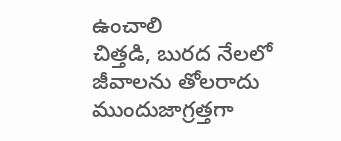ఉంచాలి
చిత్తడి, బురద నేలలో జీవాలను తోలరాదు
ముందుజాగ్రత్తగా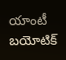యాంటీ బయోటిక్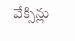వేక్సిన్లు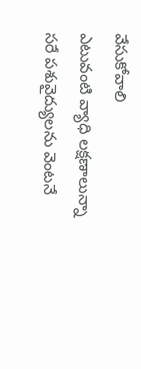వేసుకోవాలి
ఎటువంటి వ్యాధి లక్షణాలున్నా సరే పశువైద్యులను వెంటనే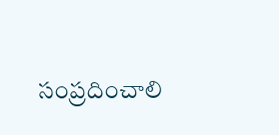సంప్రదించాలి